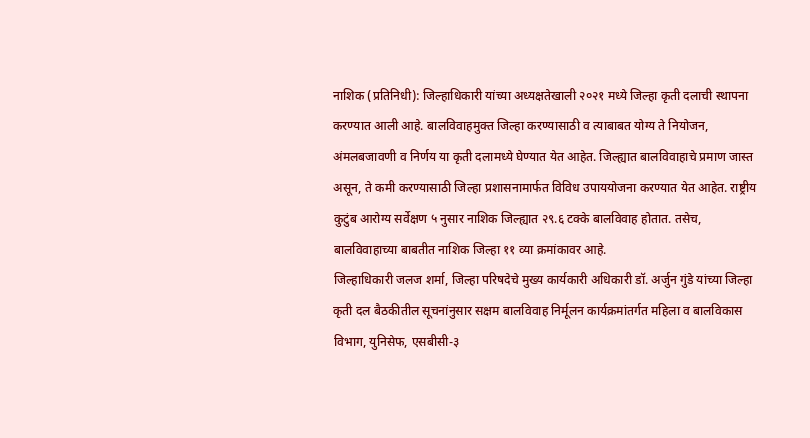नाशिक (प्रतिनिधी): जिल्हाधिकारी यांच्या अध्यक्षतेखाली २०२१ मध्ये जिल्हा कृती दलाची स्थापना करण्यात आली आहे. बालविवाहमुक्त जिल्हा करण्यासाठी व त्याबाबत योग्य ते नियोजन, अंमलबजावणी व निर्णय या कृती दलामध्ये घेण्यात येत आहेत. जिल्ह्यात बालविवाहाचे प्रमाण जास्त असून, ते कमी करण्यासाठी जिल्हा प्रशासनामार्फत विविध उपाययोजना करण्यात येत आहेत. राष्ट्रीय कुटुंब आरोग्य सर्वेक्षण ५ नुसार नाशिक जिल्ह्यात २९.६ टक्के बालविवाह होतात. तसेच, बालविवाहाच्या बाबतीत नाशिक जिल्हा ११ व्या क्रमांकावर आहे.
जिल्हाधिकारी जलज शर्मा, जिल्हा परिषदेचे मुख्य कार्यकारी अधिकारी डॉ. अर्जुन गुंडे यांच्या जिल्हा कृती दल बैठकीतील सूचनांनुसार सक्षम बालविवाह निर्मूलन कार्यक्रमांतर्गत महिला व बालविकास विभाग, युनिसेफ, एसबीसी-३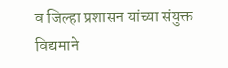व जिल्हा प्रशासन यांच्या संयुक्त विद्यमाने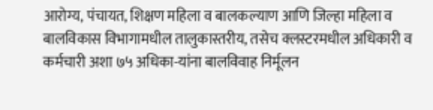आरोग्य, पंचायत, शिक्षण महिला व बालकल्याण आणि जिल्हा महिला व बालविकास विभागामधील तालुकास्तरीय, तसेच क्लस्टरमधील अधिकारी व कर्मचारी अशा ७५ अधिका-यांना बालविवाह निर्मूलन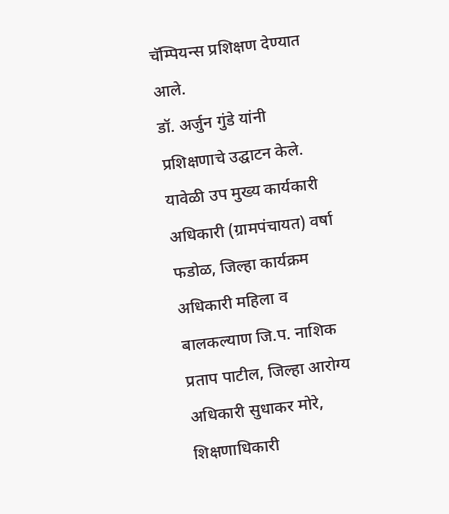चॅम्पियन्स प्रशिक्षण देण्यात आले.
डॉ. अर्जुन गुंडे यांनी प्रशिक्षणाचे उद्घाटन केले. यावेळी उप मुख्य कार्यकारी अधिकारी (ग्रामपंचायत) वर्षा फडोळ, जिल्हा कार्यक्रम अधिकारी महिला व बालकल्याण जि.प. नाशिक प्रताप पाटील, जिल्हा आरोग्य अधिकारी सुधाकर मोरे, शिक्षणाधिकारी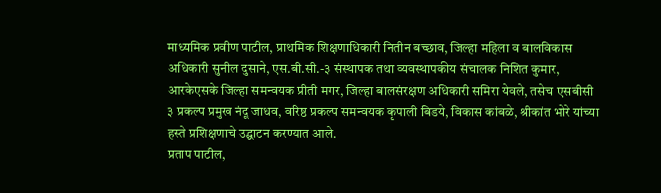माध्यमिक प्रवीण पाटील, प्राथमिक शिक्षणाधिकारी नितीन बच्छाव, जिल्हा महिला व बालविकास अधिकारी सुनील दुसाने, एस.बी.सी.-३ संस्थापक तथा व्यवस्थापकीय संचालक निशित कुमार, आरकेएसके जिल्हा समन्वयक प्रीती मगर, जिल्हा बालसंरक्षण अधिकारी समिरा येवले, तसेच एसबीसी ३ प्रकल्प प्रमुख नंदू जाधव, वरिष्ठ प्रकल्प समन्वयक कृपाली बिडये, विकास कांबळे, श्रीकांत भोरे यांच्या हस्ते प्रशिक्षणाचे उद्घाटन करण्यात आले.
प्रताप पाटील,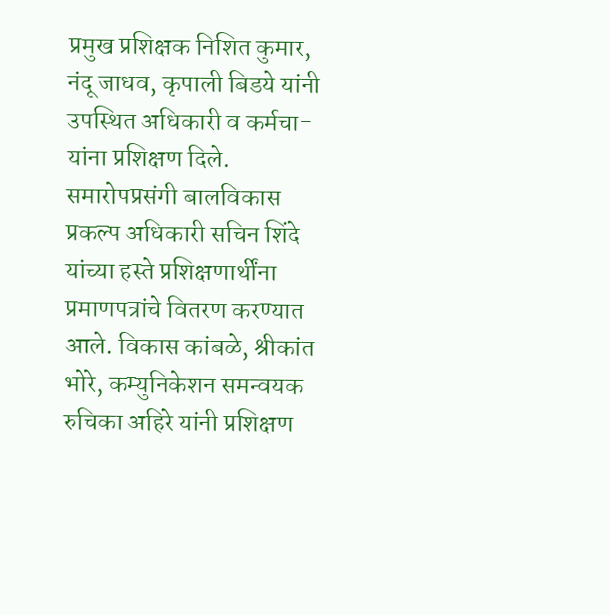प्रमुख प्रशिक्षक निशित कुमार, नंदू जाधव, कृपाली बिडये यांनी उपस्थित अधिकारी व कर्मचा-यांना प्रशिक्षण दिले. समारोपप्रसंगी बालविकास प्रकल्प अधिकारी सचिन शिंदे यांच्या हस्ते प्रशिक्षणार्थींना प्रमाणपत्रांचे वितरण करण्यात आले. विकास कांबळे, श्रीकांत भोरे, कम्युनिकेशन समन्वयक रुचिका अहिरे यांनी प्रशिक्षण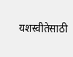यशस्वीतेसाठी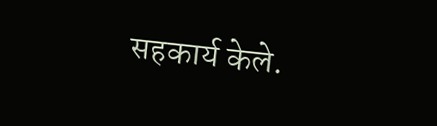सहकार्य केले.